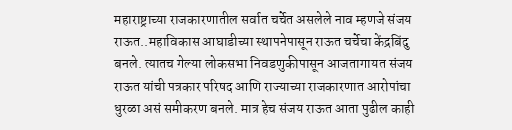महाराष्ट्राच्या राजकारणातील सर्वात चर्चेत असलेले नाव म्हणजे संजय राऊत..महाविकास आघाडीच्या स्थापनेपासून राऊत चर्चेचा केंद्रबिंदु बनले. त्यातच गेल्या लोकसभा निवडणुकीपासून आजतागायत संजय राऊत यांची पत्रकार परिषद आणि राज्याच्या राजकारणात आरोपांचा धुरळा असं समीकरण बनले. मात्र हेच संजय राऊत आता पुढील काही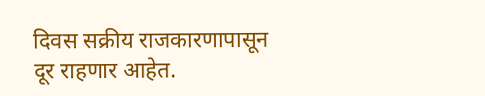दिवस सक्रीय राजकारणापासून दूर राहणार आहेत.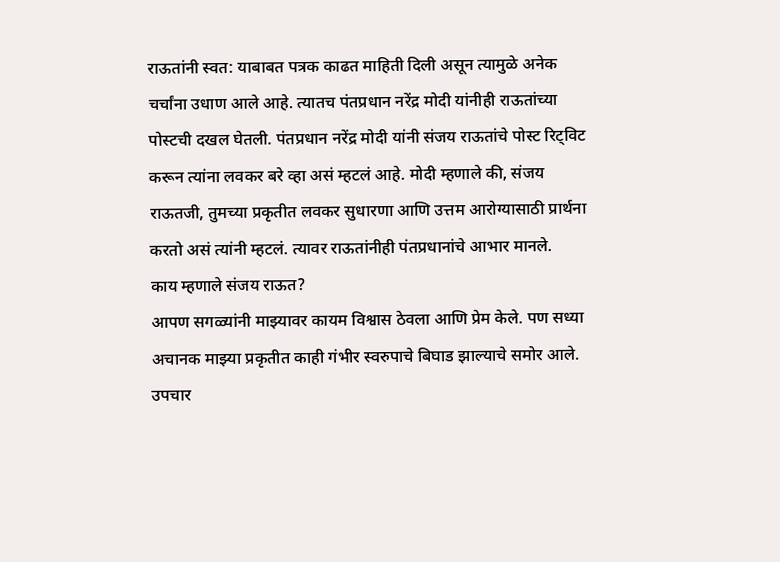राऊतांनी स्वत: याबाबत पत्रक काढत माहिती दिली असून त्यामुळे अनेक चर्चांना उधाण आले आहे. त्यातच पंतप्रधान नरेंद्र मोदी यांनीही राऊतांच्या पोस्टची दखल घेतली. पंतप्रधान नरेंद्र मोदी यांनी संजय राऊतांचे पोस्ट रिट्विट करून त्यांना लवकर बरे व्हा असं म्हटलं आहे. मोदी म्हणाले की, संजय राऊतजी, तुमच्या प्रकृतीत लवकर सुधारणा आणि उत्तम आरोग्यासाठी प्रार्थना करतो असं त्यांनी म्हटलं. त्यावर राऊतांनीही पंतप्रधानांचे आभार मानले.
काय म्हणाले संजय राऊत?
आपण सगळ्यांनी माझ्यावर कायम विश्वास ठेवला आणि प्रेम केले. पण सध्या अचानक माझ्या प्रकृतीत काही गंभीर स्वरुपाचे बिघाड झाल्याचे समोर आले. उपचार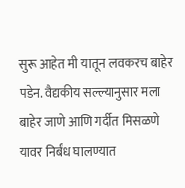सुरू आहेत मी यातून लवकरच बाहेर पडेन. वैद्यकीय सल्ल्यानुसार मला बाहेर जाणे आणि गर्दीत मिसळणे यावर निर्बंध घालण्यात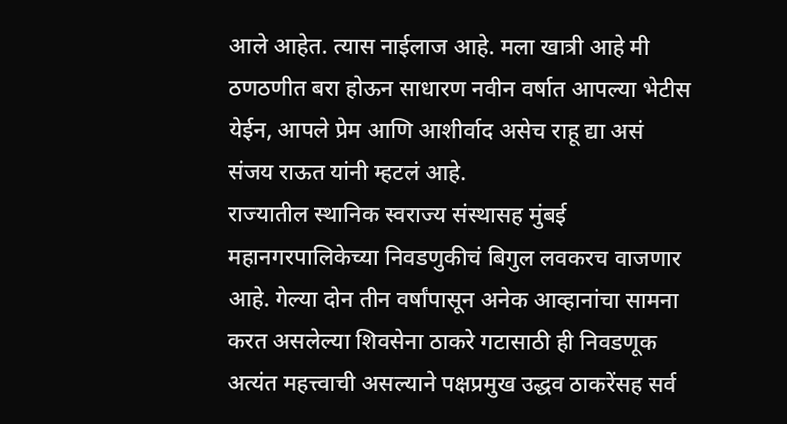आले आहेत. त्यास नाईलाज आहे. मला खात्री आहे मी ठणठणीत बरा होऊन साधारण नवीन वर्षात आपल्या भेटीस येईन, आपले प्रेम आणि आशीर्वाद असेच राहू द्या असं संजय राऊत यांनी म्हटलं आहे.
राज्यातील स्थानिक स्वराज्य संस्थासह मुंबई महानगरपालिकेच्या निवडणुकीचं बिगुल लवकरच वाजणार आहे. गेल्या दोन तीन वर्षांपासून अनेक आव्हानांचा सामना करत असलेल्या शिवसेना ठाकरे गटासाठी ही निवडणूक अत्यंत महत्त्वाची असल्याने पक्षप्रमुख उद्धव ठाकरेंसह सर्व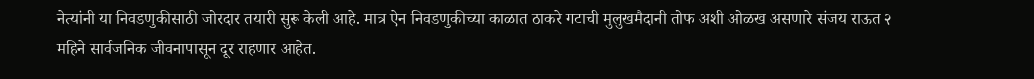नेत्यांनी या निवडणुकीसाठी जोरदार तयारी सुरू केली आहे. मात्र ऐन निवडणुकीच्या काळात ठाकरे गटाची मुलुखमैदानी तोफ अशी ओळख असणारे संजय राऊत २ महिने सार्वजनिक जीवनापासून दूर राहणार आहेत.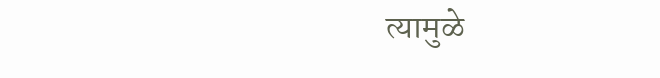त्यामुळे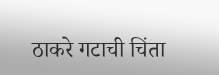ठाकरे गटाची चिंता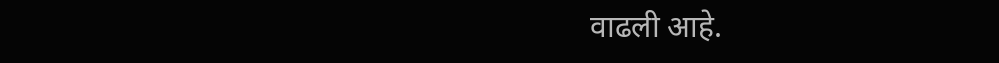वाढली आहे.